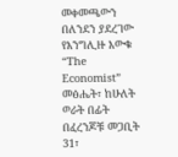መቀመጫውን በለንደን ያደረገው የእንግሊዙ እውቁ “The Economist” መፅሔት፣ ከሁለት ወራት በፊት በፈረንጆቹ መጋቢት 31፣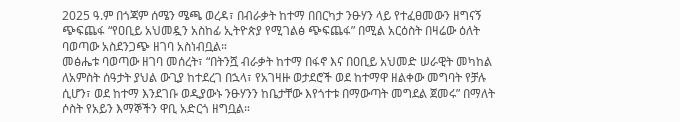2025 ዓ.ም በጎጃም ሰሜን ሜጫ ወረዳ፣ በብራቃት ከተማ በበርካታ ንፁሃን ላይ የተፈፀመውን ዘግናኝ ጭፍጨፋ “የዐቢይ አህመዷን አስከፊ ኢትዮጵያ የሚገልፅ ጭፍጨፋ” በሚል አርዕስት በዛሬው ዕለት ባወጣው አስደንጋጭ ዘገባ አስነብቧል።
መፅሔቱ ባወጣው ዘገባ መሰረት፣ “በትንሿ ብራቃት ከተማ በፋኖ እና በዐቢይ አህመድ ሠራዊት መካከል ለአምስት ሰዓታት ያህል ውጊያ ከተደረገ በኋላ፣ የአገዛዙ ወታደሮች ወደ ከተማዋ ዘልቀው መግባት የቻሉ ሲሆን፣ ወደ ከተማ እንደገቡ ወዲያውኑ ንፁሃንን ከቤታቸው እየጎተቱ በማውጣት መግደል ጀመሩ” በማለት ሶስት የአይን እማኞችን ዋቢ አድርጎ ዘግቧል።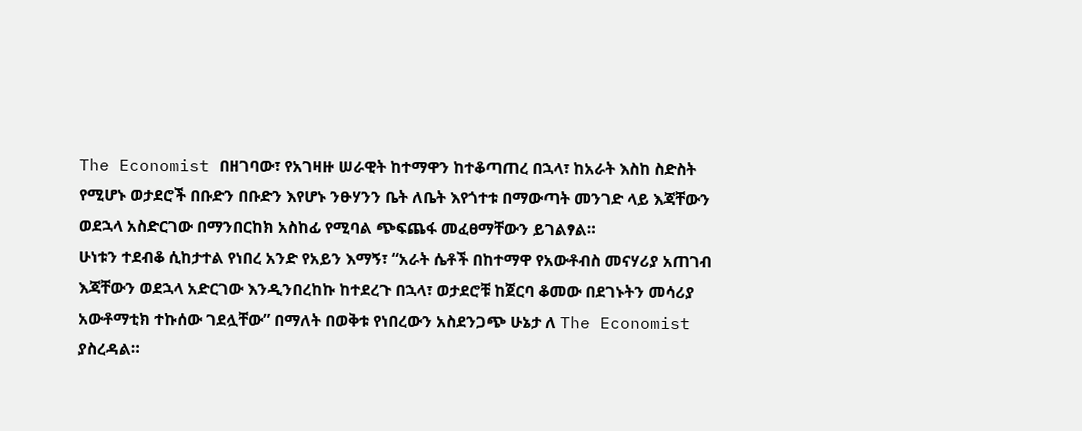The Economist በዘገባው፣ የአገዛዙ ሠራዊት ከተማዋን ከተቆጣጠረ በኋላ፣ ከአራት እስከ ስድስት የሚሆኑ ወታደሮች በቡድን በቡድን እየሆኑ ንፁሃንን ቤት ለቤት እየጎተቱ በማውጣት መንገድ ላይ እጃቸውን ወደኋላ አስድርገው በማንበርከክ አስከፊ የሚባል ጭፍጨፋ መፈፀማቸውን ይገልፃል።
ሁነቱን ተደብቆ ሲከታተል የነበረ አንድ የአይን እማኝ፣ “አራት ሴቶች በከተማዋ የአውቶብስ መናሃሪያ አጠገብ እጃቸውን ወደኋላ አድርገው እንዲንበረከኩ ከተደረጉ በኋላ፣ ወታደሮቹ ከጀርባ ቆመው በደገኑትን መሳሪያ አውቶማቲክ ተኩሰው ገደሏቸው” በማለት በወቅቱ የነበረውን አስደንጋጭ ሁኔታ ለ The Economist ያስረዳል።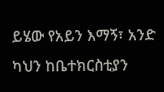ይሄው የአይን እማኝ፣ አንድ ካህን ከቤተክርስቲያን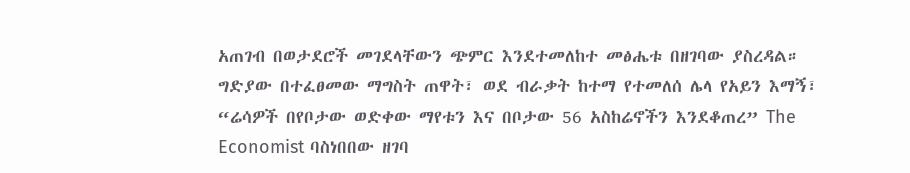አጠገብ በወታደሮች መገደላቸውን ጭምር እንደተመለከተ መፅሔቱ በዘገባው ያስረዳል።
ግድያው በተፈፀመው ማግስት ጠዋት፣ ወደ ብራቃት ከተማ የተመለሰ ሌላ የአይን እማኝ፣ “ሬሳዎች በየቦታው ወድቀው ማየቱን እና በቦታው 56 አስከሬኖችን እንደቆጠረ” The Economist ባስነበበው ዘገባ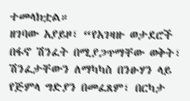ተመላክቷል።
ዘገባው አያይዞ፣ “የአገዛዙ ወታደሮች በፋኖ ሽንፈት በሚያጋጥማቸው ወቅት፣ ሽንፈታቸውን ለማካካስ በንፁሃን ላይ የጅምላ ግድያን በመፈጸም፣ በርካታ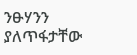ንፁሃንን ያለጥፋታቸው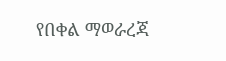የበቀል ማወራረጃ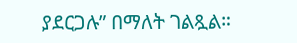ያደርጋሉ” በማለት ገልጿል።